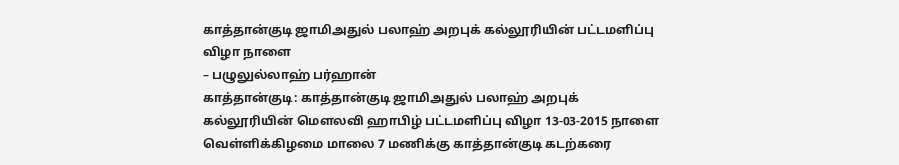காத்தான்குடி ஜாமிஅதுல் பலாஹ் அறபுக் கல்லூரியின் பட்டமளிப்பு விழா நாளை
– பழுலுல்லாஹ் பர்ஹான்
காத்தான்குடி: காத்தான்குடி ஜாமிஅதுல் பலாஹ் அறபுக் கல்லூரியின் மௌலவி ஹாபிழ் பட்டமளிப்பு விழா 13-03-2015 நாளை வெள்ளிக்கிழமை மாலை 7 மணிக்கு காத்தான்குடி கடற்கரை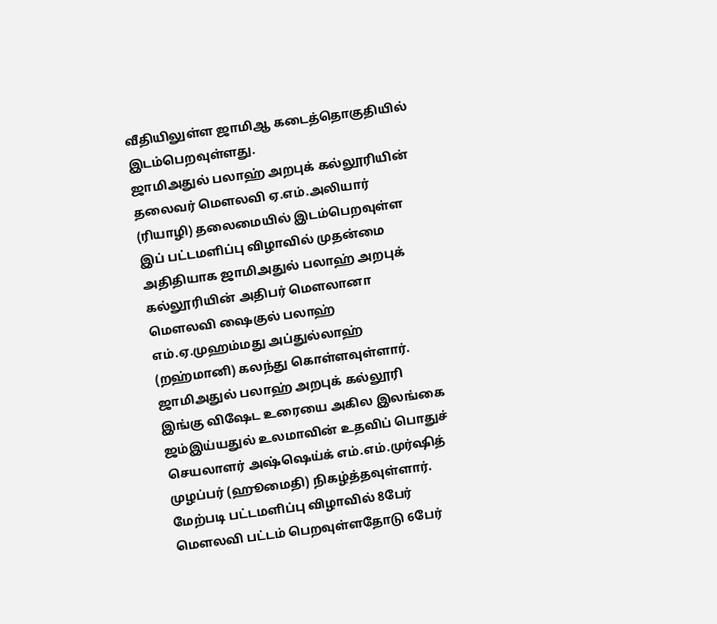வீதியிலுள்ள ஜாமிஆ கடைத்தொகுதியில் இடம்பெறவுள்ளது.
ஜாமிஅதுல் பலாஹ் அறபுக் கல்லூரியின் தலைவர் மௌலவி ஏ.எம்.அலியார் (ரியாழி) தலைமையில் இடம்பெறவுள்ள இப் பட்டமளிப்பு விழாவில் முதன்மை அதிதியாக ஜாமிஅதுல் பலாஹ் அறபுக் கல்லூரியின் அதிபர் மௌலானா மௌலவி ஷைகுல் பலாஹ் எம்.ஏ.முஹம்மது அப்துல்லாஹ் (றஹ்மானி) கலந்து கொள்ளவுள்ளார்.
ஜாமிஅதுல் பலாஹ் அறபுக் கல்லூரி
இங்கு விஷேட உரையை அகில இலங்கை ஜம்இய்யதுல் உலமாவின் உதவிப் பொதுச் செயலாளர் அஷ்ஷெய்க் எம்.எம்.முர்ஷித் முழப்பர் (ஹூமைதி) நிகழ்த்தவுள்ளார்.
மேற்படி பட்டமளிப்பு விழாவில் 8பேர் மௌலவி பட்டம் பெறவுள்ளதோடு 6பேர்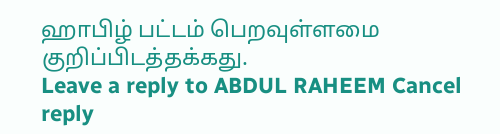ஹாபிழ் பட்டம் பெறவுள்ளமை குறிப்பிடத்தக்கது.
Leave a reply to ABDUL RAHEEM Cancel reply